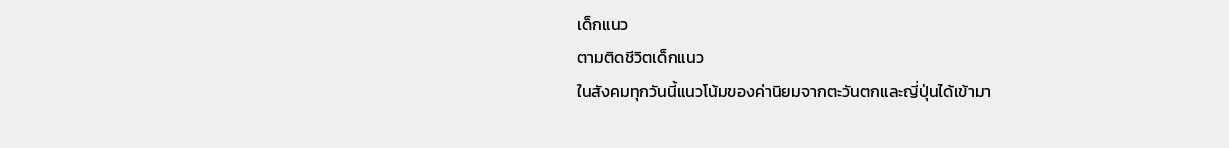เด็กแนว
ตามติดชีวิตเด็กแนว
ในสังคมทุกวันนี้แนวโน้มของค่านิยมจากตะวันตกและญี่ปุ่นได้เข้ามา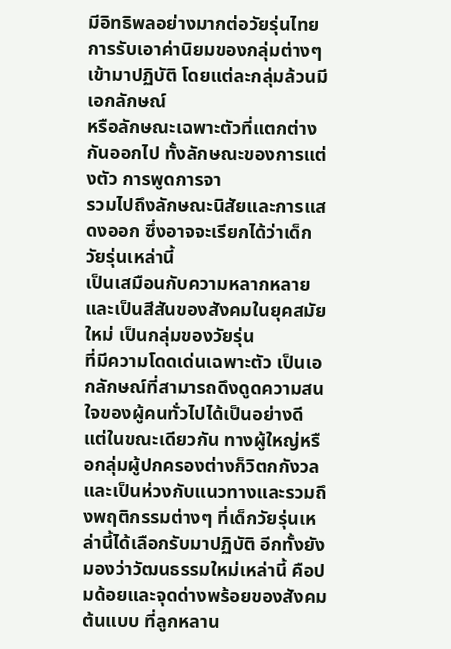มีอิทธิพลอย่างมากต่อวัยรุ่นไทย การรับเอาค่านิยมของกลุ่มต่างๆ เข้ามาปฏิบัติ โดยแต่ละกลุ่มล้วนมีเอกลักษณ์
หรือลักษณะเฉพาะตัวที่แตกต่างกันออกไป ทั้งลักษณะของการแต่งตัว การพูดการจา
รวมไปถึงลักษณะนิสัยและการแสดงออก ซึ่งอาจจะเรียกได้ว่าเด็กวัยรุ่นเหล่านี้
เป็นเสมือนกับความหลากหลายและเป็นสีสันของสังคมในยุคสมัยใหม่ เป็นกลุ่มของวัยรุ่น
ที่มีความโดดเด่นเฉพาะตัว เป็นเอกลักษณ์ที่สามารถดึงดูดความสนใจของผู้คนทั่วไปได้เป็นอย่างดี
แต่ในขณะเดียวกัน ทางผู้ใหญ่หรือกลุ่มผู้ปกครองต่างก็วิตกกังวลและเป็นห่วงกับแนวทางและรวมถึงพฤติกรรมต่างๆ ที่เด็กวัยรุ่นเหล่านี้ได้เลือกรับมาปฏิบัติ อีกทั้งยังมองว่าวัฒนธรรมใหม่เหล่านี้ คือปมด้อยและจุดด่างพร้อยของสังคมต้นแบบ ที่ลูกหลาน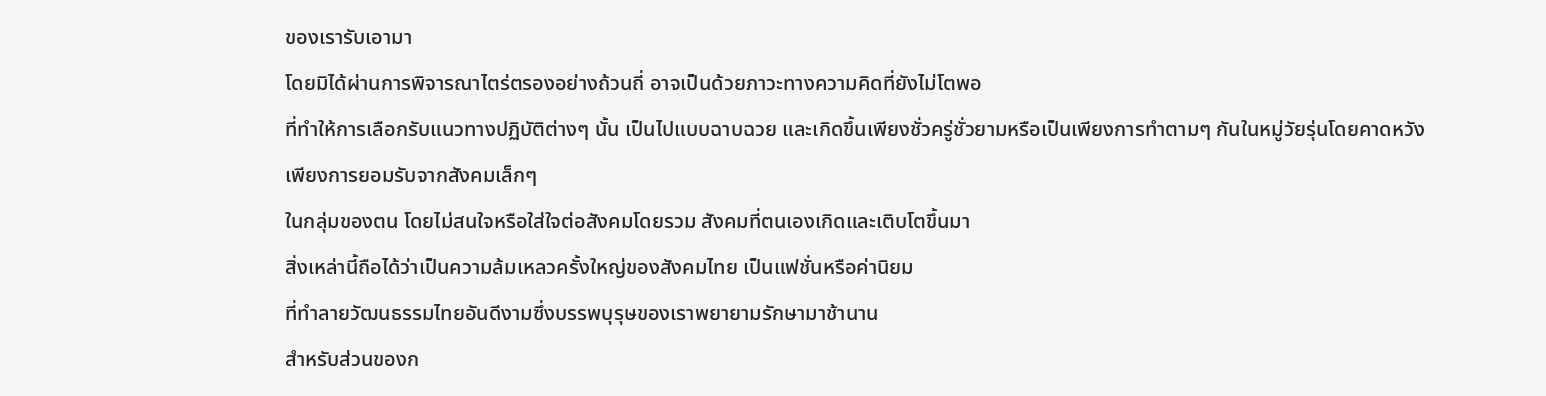ของเรารับเอามา
โดยมิได้ผ่านการพิจารณาไตร่ตรองอย่างถ้วนถี่ อาจเป็นด้วยภาวะทางความคิดที่ยังไม่โตพอ
ที่ทำให้การเลือกรับแนวทางปฏิบัติต่างๆ นั้น เป็นไปแบบฉาบฉวย และเกิดขึ้นเพียงชั่วครู่ชั่วยามหรือเป็นเพียงการทำตามๆ กันในหมู่วัยรุ่นโดยคาดหวังเพียงการยอมรับจากสังคมเล็กๆ
ในกลุ่มของตน โดยไม่สนใจหรือใส่ใจต่อสังคมโดยรวม สังคมที่ตนเองเกิดและเติบโตขึ้นมา
สิ่งเหล่านี้ถือได้ว่าเป็นความล้มเหลวครั้งใหญ่ของสังคมไทย เป็นแฟชั่นหรือค่านิยม
ที่ทำลายวัฒนธรรมไทยอันดีงามซึ่งบรรพบุรุษของเราพยายามรักษามาช้านาน
สำหรับส่วนของก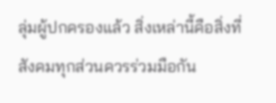ลุ่มผู้ปกครองแล้ว สิ่งเหล่านี้คือสิ่งที่สังคมทุกส่วนควรร่วมมือกัน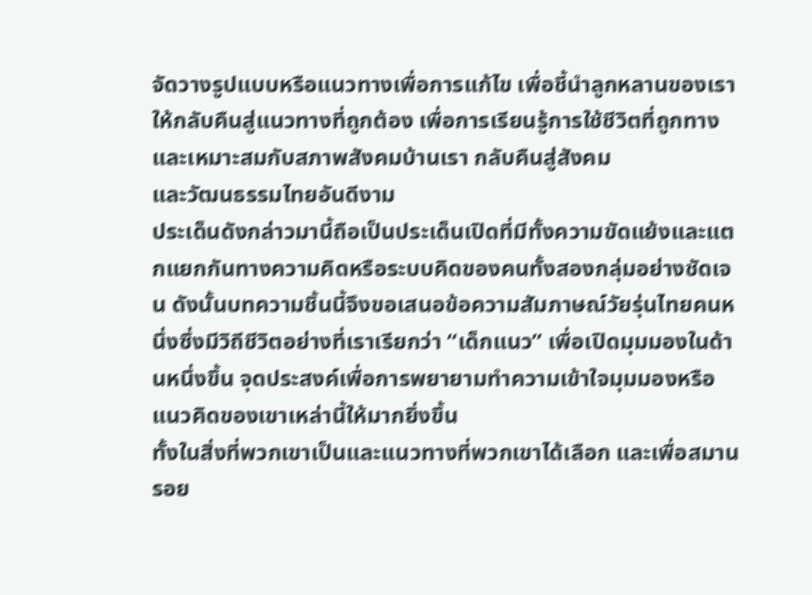จัดวางรูปแบบหรือแนวทางเพื่อการแก้ไข เพื่อชี้นำลูกหลานของเราให้กลับคืนสู่แนวทางที่ถูกต้อง เพื่อการเรียนรู้การใช้ชีวิตที่ถูกทางและเหมาะสมกับสภาพสังคมบ้านเรา กลับคืนสู่สังคม
และวัฒนธรรมไทยอันดีงาม
ประเด็นดังกล่าวมานี้ถือเป็นประเด็นเปิดที่มีทั้งความขัดแย้งและแตกแยกกันทางความคิดหรือระบบคิดของคนทั้งสองกลุ่มอย่างชัดเจน ดังนั้นบทความชิ้นนี้จึงขอเสนอข้อความสัมภาษณ์วัยรุ่นไทยคนหนึ่งซึ่งมีวิถีชีวิตอย่างที่เราเรียกว่า “เด็กแนว” เพื่อเปิดมุมมองในด้านหนึ่งขึ้น จุดประสงค์เพื่อการพยายามทำความเข้าใจมุมมองหรือแนวคิดของเขาเหล่านี้ให้มากยิ่งขึ้น
ทั้งในสิ่งที่พวกเขาเป็นและแนวทางที่พวกเขาได้เลือก และเพื่อสมานรอย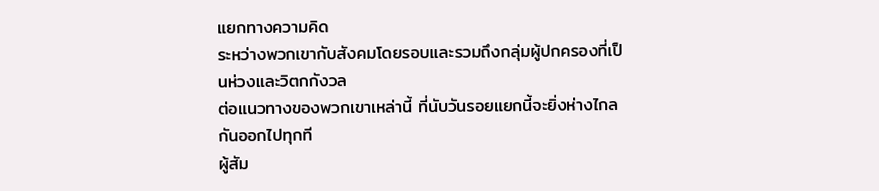แยกทางความคิด
ระหว่างพวกเขากับสังคมโดยรอบและรวมถึงกลุ่มผู้ปกครองที่เป็นห่วงและวิตกกังวล
ต่อแนวทางของพวกเขาเหล่านี้ ที่นับวันรอยแยกนี้จะยิ่งห่างไกลกันออกไปทุกที
ผู้สัม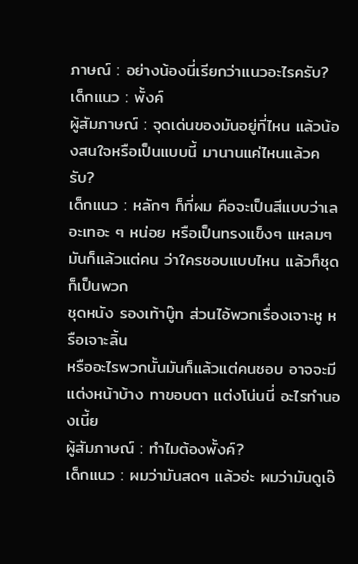ภาษณ์ : อย่างน้องนี่เรียกว่าแนวอะไรครับ?
เด็กแนว : พั้งค์
ผู้สัมภาษณ์ : จุดเด่นของมันอยู่ที่ไหน แล้วน้องสนใจหรือเป็นแบบนี้ มานานแค่ไหนแล้วครับ?
เด็กแนว : หลักๆ ก็ที่ผม คือจะเป็นสีแบบว่าเลอะเทอะ ๆ หน่อย หรือเป็นทรงแข็งๆ แหลมๆ มันก็แล้วแต่คน ว่าใครชอบแบบไหน แล้วก็ชุด ก็เป็นพวก
ชุดหนัง รองเท้าบู๊ท ส่วนไอ้พวกเรื่องเจาะหู หรือเจาะลิ้น
หรืออะไรพวกนั้นมันก็แล้วแต่คนชอบ อาจจะมีแต่งหน้าบ้าง ทาขอบตา แต่งโน่นนี่ อะไรทำนองเนี้ย
ผู้สัมภาษณ์ : ทำไมต้องพั้งค์?
เด็กแนว : ผมว่ามันสดๆ แล้วอ่ะ ผมว่ามันดูเอ๊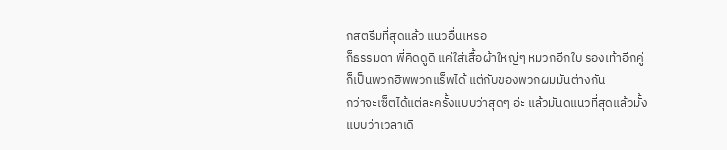กสตรีมที่สุดแล้ว แนวอื่นเหรอ
ก็ธรรมดา พี่คิดดูดิ แค่ใส่เสื้อผ้าใหญ่ๆ หมวกอีกใบ รองเท้าอีกคู่
ก็เป็นพวกฮิพพวกแร็พได้ แต่กับของพวกผมมันต่างกัน
กว่าจะเซ็ตได้แต่ละครั้งแบบว่าสุดๆ อ่ะ แล้วมันดแนวที่สุดแล้วมั้ง
แบบว่าเวลาเดิ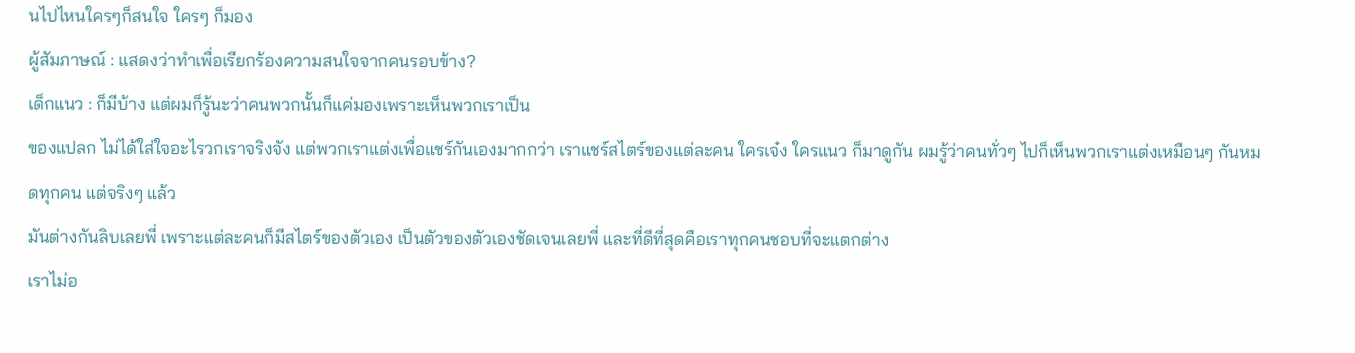นไปไหนใครๆก็สนใจ ใครๆ ก็มอง
ผู้สัมภาษณ์ : แสดงว่าทำเพื่อเรียกร้องความสนใจจากคนรอบข้าง?
เด็กแนว : ก็มีบ้าง แต่ผมก็รู้นะว่าคนพวกนั้นก็แค่มองเพราะเห็นพวกเราเป็น
ของแปลก ไม่ได้ใส่ใจอะไรวกเราจริงจัง แต่พวกเราแต่งเพื่อแชร์กันเองมากกว่า เราแชร์สไตร์ของแต่ละคน ใครเจ๋ง ใครแนว ก็มาดูกัน ผมรู้ว่าคนทั่วๆ ไปก็เห็นพวกเราแต่งเหมือนๆ กันหมดทุกคน แต่จริงๆ แล้ว
มันต่างกันลิบเลยพี่ เพราะแต่ละคนก็มีสไตร์ของตัวเอง เป็นตัวของตัวเองชัดเจนเลยพี่ และที่ดีที่สุดคือเราทุกคนชอบที่จะแตกต่าง
เราไม่อ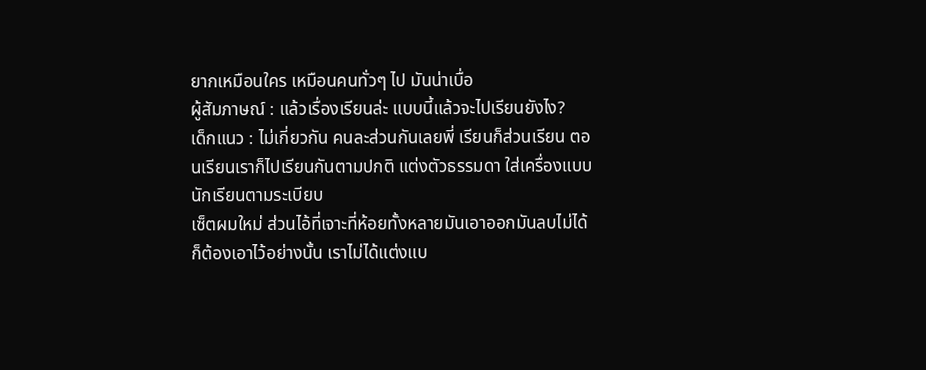ยากเหมือนใคร เหมือนคนทั่วๆ ไป มันน่าเบื่อ
ผู้สัมภาษณ์ : แล้วเรื่องเรียนล่ะ แบบนี้แล้วจะไปเรียนยังไง?
เด็กแนว : ไม่เกี่ยวกัน คนละส่วนกันเลยพี่ เรียนก็ส่วนเรียน ตอนเรียนเราก็ไปเรียนกันตามปกติ แต่งตัวธรรมดา ใส่เครื่องแบบนักเรียนตามระเบียบ
เซ็ตผมใหม่ ส่วนไอ้ที่เจาะที่ห้อยทั้งหลายมันเอาออกมันลบไม่ได้
ก็ต้องเอาไว้อย่างนั้น เราไม่ได้แต่งแบ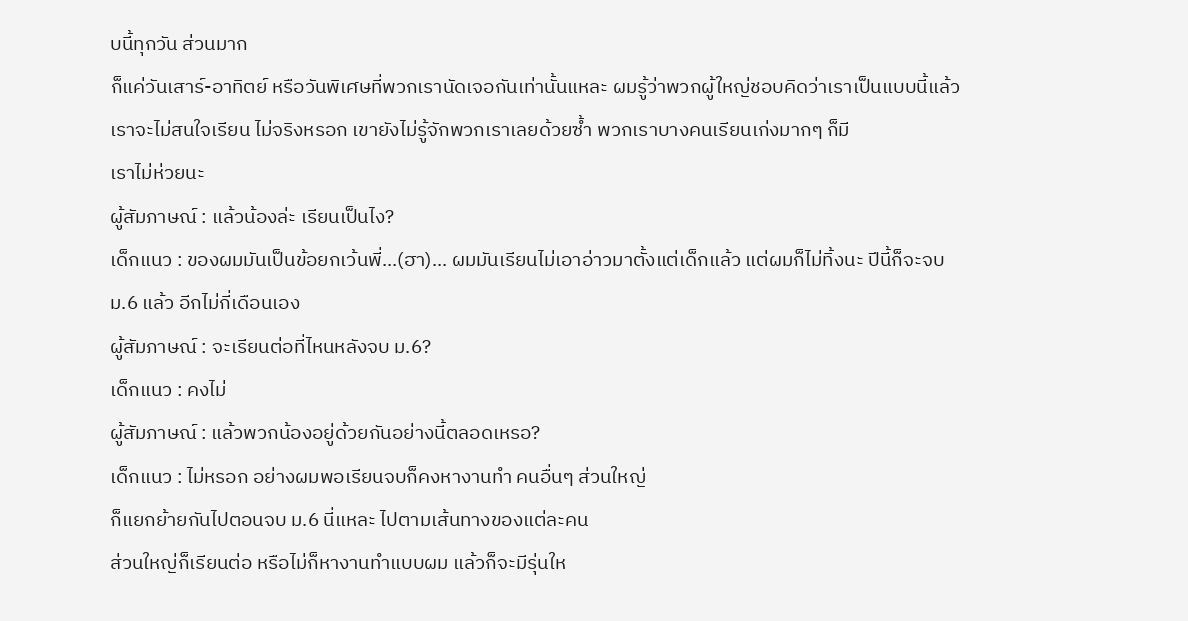บนี้ทุกวัน ส่วนมาก
ก็แค่วันเสาร์-อาทิตย์ หรือวันพิเศษที่พวกเรานัดเจอกันเท่านั้นแหละ ผมรู้ว่าพวกผู้ใหญ่ชอบคิดว่าเราเป็นแบบนี้แล้วเราจะไม่สนใจเรียน ไม่จริงหรอก เขายังไม่รู้จักพวกเราเลยด้วยซ้ำ พวกเราบางคนเรียนเก่งมากๆ ก็มี
เราไม่ห่วยนะ
ผู้สัมภาษณ์ : แล้วน้องล่ะ เรียนเป็นไง?
เด็กแนว : ของผมมันเป็นข้อยกเว้นพี่...(ฮา)... ผมมันเรียนไม่เอาอ่าวมาตั้งแต่เด็กแล้ว แต่ผมก็ไม่ทิ้งนะ ปีนี้ก็จะจบ ม.6 แล้ว อีกไม่กี่เดือนเอง
ผู้สัมภาษณ์ : จะเรียนต่อที่ไหนหลังจบ ม.6?
เด็กแนว : คงไม่
ผู้สัมภาษณ์ : แล้วพวกน้องอยู่ด้วยกันอย่างนี้ตลอดเหรอ?
เด็กแนว : ไม่หรอก อย่างผมพอเรียนจบก็คงหางานทำ คนอื่นๆ ส่วนใหญ่
ก็แยกย้ายกันไปตอนจบ ม.6 นี่แหละ ไปตามเส้นทางของแต่ละคน
ส่วนใหญ่ก็เรียนต่อ หรือไม่ก็หางานทำแบบผม แล้วก็จะมีรุ่นให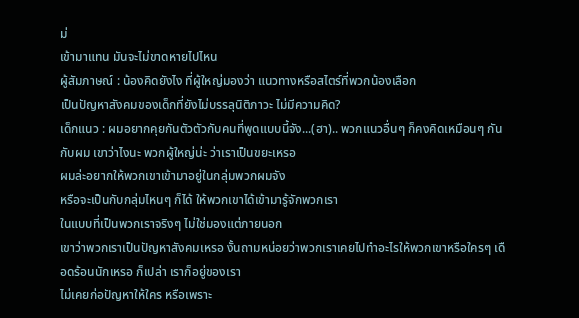ม่
เข้ามาแทน มันจะไม่ขาดหายไปไหน
ผู้สัมภาษณ์ : น้องคิดยังไง ที่ผู้ใหญ่มองว่า แนวทางหรือสไตร์ที่พวกน้องเลือก
เป็นปัญหาสังคมของเด็กที่ยังไม่บรรลุนิติภาวะ ไม่มีความคิด?
เด็กแนว : ผมอยากคุยกันตัวตัวกับคนที่พูดแบบนี้จัง...(ฮา).. พวกแนวอื่นๆ ก็คงคิดเหมือนๆ กันกับผม เขาว่าไงนะ พวกผู้ใหญ่น่ะ ว่าเราเป็นขยะเหรอ
ผมล่ะอยากให้พวกเขาเข้ามาอยู่ในกลุ่มพวกผมจัง
หรือจะเป็นกับกลุ่มไหนๆ ก็ได้ ให้พวกเขาได้เข้ามารู้จักพวกเรา
ในแบบที่เป็นพวกเราจริงๆ ไม่ใช่มองแต่ภายนอก
เขาว่าพวกเราเป็นปัญหาสังคมเหรอ งั้นถามหน่อยว่าพวกเราเคยไปทำอะไรให้พวกเขาหรือใครๆ เดือดร้อนนักเหรอ ก็เปล่า เราก็อยู่ของเรา
ไม่เคยก่อปัญหาให้ใคร หรือเพราะ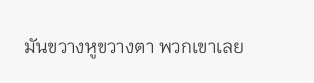มันขวางหูขวางตา พวกเขาเลย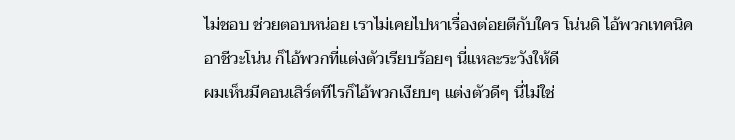ไม่ชอบ ช่วยตอบหน่อย เราไม่เคยไปหาเรื่องต่อยตีกับใคร โน่นดิ ไอ้พวกเทคนิค อาชีวะโน่น ก็ไอ้พวกที่แต่งตัวเรียบร้อยๆ นี่แหละระวังให้ดี
ผมเห็นมีคอนเสิร์ตทีไรก็ไอ้พวกเงียบๆ แต่งตัวดีๆ นี่ไม่ใช่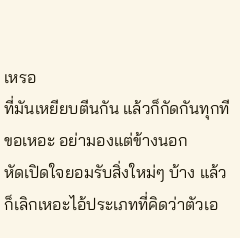เหรอ
ที่มันเหยียบตีนกัน แล้วก็กัดกันทุกที ขอเหอะ อย่ามองแต่ข้างนอก
หัดเปิดใจยอมรับสิ่งใหม่ๆ บ้าง แล้วก็เลิกเหอะไอ้ประเภทที่คิดว่าตัวเอ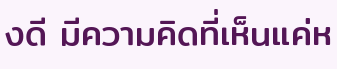งดี มีความคิดที่เห็นแค่ห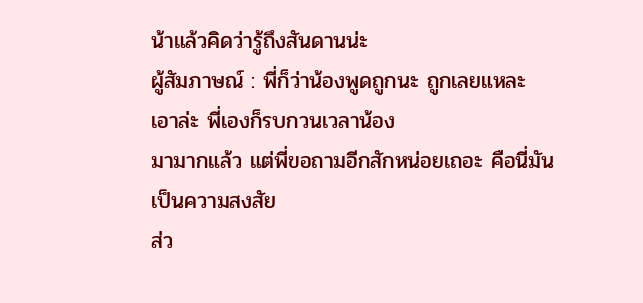น้าแล้วคิดว่ารู้ถึงสันดานน่ะ
ผู้สัมภาษณ์ : พี่ก็ว่าน้องพูดถูกนะ ถูกเลยแหละ เอาล่ะ พี่เองก็รบกวนเวลาน้อง
มามากแล้ว แต่พี่ขอถามอีกสักหน่อยเถอะ คือนี่มันเป็นความสงสัย
ส่ว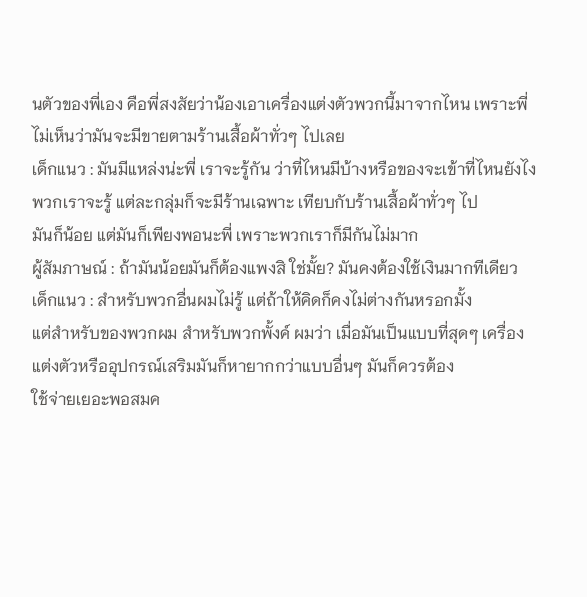นตัวของพี่เอง คือพี่สงสัยว่าน้องเอาเครื่องแต่งตัวพวกนี้มาจากไหน เพราะพี่ไม่เห็นว่ามันจะมีขายตามร้านเสื้อผ้าทั่วๆ ไปเลย
เด็กแนว : มันมีแหล่งน่ะพี่ เราจะรู้กัน ว่าที่ไหนมีบ้างหรือของจะเข้าที่ไหนยังไง
พวกเราจะรู้ แต่ละกลุ่มก็จะมีร้านเฉพาะ เทียบกับร้านเสื้อผ้าทั่วๆ ไป
มันก็น้อย แต่มันก็เพียงพอนะพี่ เพราะพวกเราก็มีกันไม่มาก
ผู้สัมภาษณ์ : ถ้ามันน้อยมันก็ต้องแพงสิ ใช่มั้ย? มันคงต้องใช้เงินมากทีเดียว
เด็กแนว : สำหรับพวกอื่นผมไม่รู้ แต่ถ้าให้คิดก็คงไม่ต่างกันหรอกมั้ง
แต่สำหรับของพวกผม สำหรับพวกพั้งค์ ผมว่า เมื่อมันเป็นแบบที่สุดๆ เครื่องแต่งตัวหรืออุปกรณ์เสริมมันก็หายากกว่าแบบอื่นๆ มันก็ควรต้อง
ใช้จ่ายเยอะพอสมค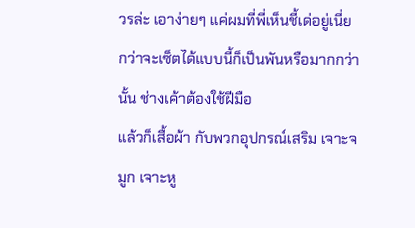วรล่ะ เอาง่ายๆ แค่ผมที่พี่เห็นชี้เด่อยู่เนี่ย
กว่าจะเซ็ตได้แบบนี้ก็เป็นพันหรือมากกว่านั้น ช่างเค้าต้องใช้ฝีมือ
แล้วก็เสื้อผ้า กับพวกอุปกรณ์เสริม เจาะจมูก เจาะหู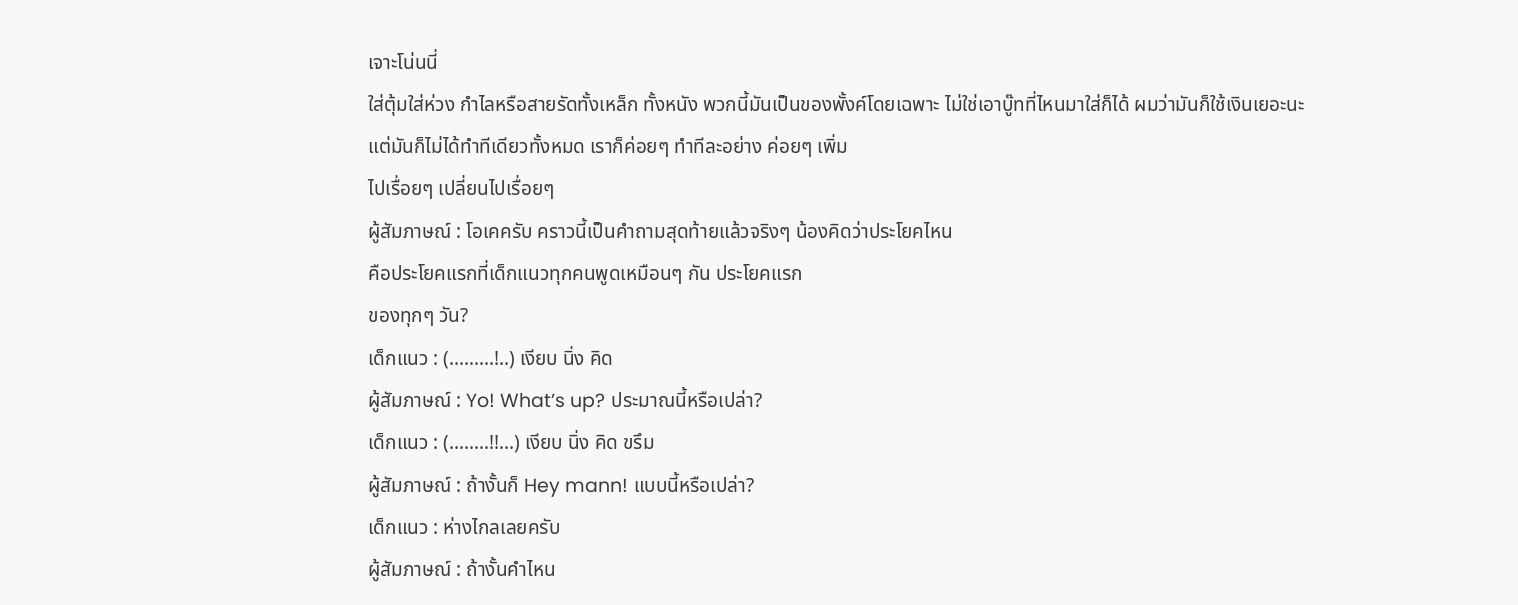เจาะโน่นนี่
ใส่ตุ้มใส่ห่วง กำไลหรือสายรัดทั้งเหล็ก ทั้งหนัง พวกนี้มันเป็นของพั้งค์โดยเฉพาะ ไม่ใช่เอาบู๊ทที่ไหนมาใส่ก็ได้ ผมว่ามันก็ใช้เงินเยอะนะ
แต่มันก็ไม่ได้ทำทีเดียวทั้งหมด เราก็ค่อยๆ ทำทีละอย่าง ค่อยๆ เพิ่ม
ไปเรื่อยๆ เปลี่ยนไปเรื่อยๆ
ผู้สัมภาษณ์ : โอเคครับ คราวนี้เป็นคำถามสุดท้ายแล้วจริงๆ น้องคิดว่าประโยคไหน
คือประโยคแรกที่เด็กแนวทุกคนพูดเหมือนๆ กัน ประโยคแรก
ของทุกๆ วัน?
เด็กแนว : (.........!..) เงียบ นิ่ง คิด
ผู้สัมภาษณ์ : Yo! What’s up? ประมาณนี้หรือเปล่า?
เด็กแนว : (........!!...) เงียบ นิ่ง คิด ขรึม
ผู้สัมภาษณ์ : ถ้างั้นก็ Hey mann! แบบนี้หรือเปล่า?
เด็กแนว : ห่างไกลเลยครับ
ผู้สัมภาษณ์ : ถ้างั้นคำไหน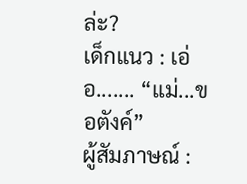ล่ะ?
เด็กแนว : เอ่อ....... “แม่...ขอตังค์”
ผู้สัมภาษณ์ :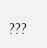???